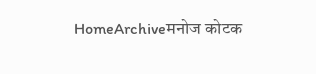HomeArchiveमनोज कोटक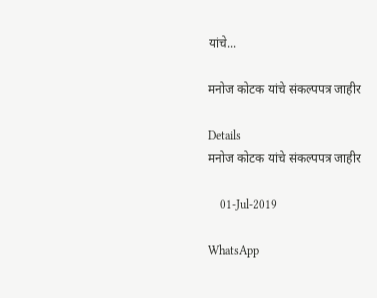यांचे...

मनोज कोटक यांचे संकल्पपत्र जाहीर

Details
मनोज कोटक यांचे संकल्पपत्र जाहीर

    01-Jul-2019

WhatsApp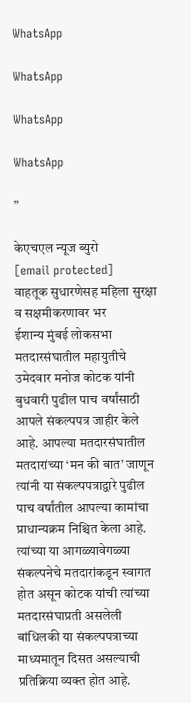WhatsApp

WhatsApp

WhatsApp

WhatsApp

”

केएचएल न्यूज ब्युरो
[email protected]
वाहतूक सुधारणेसह महिला सुरक्षा व सक्षमीकरणावर भर
ईशान्य मुंबई लोकसभा मतदारसंघातील महायुतीचे उमेदवार मनोज कोटक यांनी बुधवारी पुढील पाच वर्षांसाठी आपले संकल्पपत्र जाहीर केले आहे. आपल्या मतदारसंघातील मतदारांच्या ‘मन की बात’ जाणून त्यांनी या संकल्पपत्राद्वारे पुढील पाच वर्षांतील आपल्या कामांचा प्राधान्यक्रम निश्चित केला आहे. त्यांच्या या आगळ्यावेगळ्या संकल्पनेचे मतदारांकडून स्वागत होत असून कोटक यांची त्यांच्या मतदारसंघाप्रती असलेली बांधिलकी या संकल्पपत्राच्या माध्यमातून दिसत असल्याची प्रतिक्रिया व्यक्त होत आहे.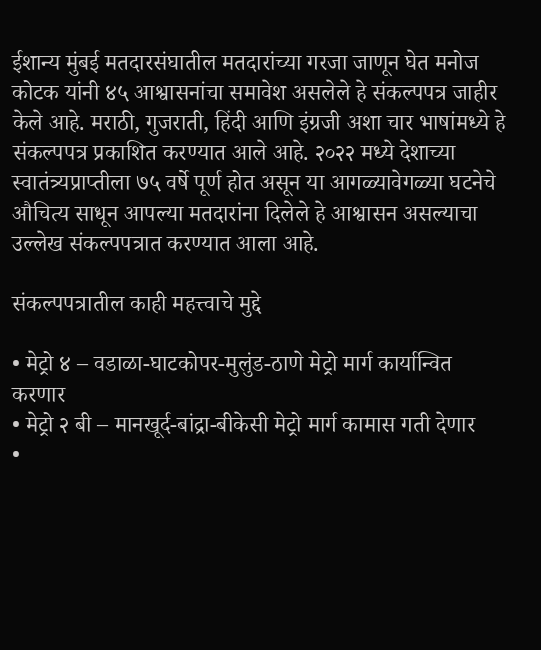ईशान्य मुंबई मतदारसंघातील मतदारांच्या गरजा जाणून घेत मनोज कोटक यांनी ४५ आश्वासनांचा समावेश असलेले हे संकल्पपत्र जाहीर केले आहे. मराठी, गुजराती, हिंदी आणि इंग्रजी अशा चार भाषांमध्ये हे संकल्पपत्र प्रकाशित करण्यात आले आहे. २०२२ मध्ये देशाच्या स्वातंत्र्यप्राप्तीला ७५ वर्षे पूर्ण होत असून या आगळ्यावेगळ्या घटनेचे औचित्य साधून आपल्या मतदारांना दिलेले हे आश्वासन असल्याचा उल्लेख संकल्पपत्रात करण्यात आला आहे.

संकल्पपत्रातील काही महत्त्वाचे मुद्दे

• मेट्रो ४ – वडाळा-घाटकोपर-मुलुंड-ठाणे मेट्रो मार्ग कार्यान्वित करणार
• मेट्रो २ बी – मानखूर्द-बांद्रा-बीकेसी मेट्रो मार्ग कामास गती देणार
•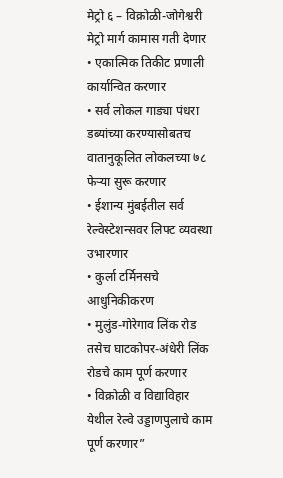मेट्रो ६ – विक्रोळी-जोगेश्वरी मेट्रो मार्ग कामास गती देणार
• एकात्मिक तिकीट प्रणाली कार्यान्वित करणार
• सर्व लोकल गाड्या पंधरा डब्यांच्या करण्यासोबतच वातानुकूलित लोकलच्या ७८ फेऱ्या सुरू करणार
• ईशान्य मुंबईतील सर्व रेल्वेस्टेशन्सवर लिफ्ट व्यवस्था उभारणार
• कुर्ला टर्मिनसचे आधुनिकीकरण
• मुलुंड-गोरेगाव लिंक रोड तसेच घाटकोपर-अंधेरी लिंक रोडचे काम पूर्ण करणार
• विक्रोळी व विद्याविहार येथील रेल्वे उड्डाणपुलाचे काम पूर्ण करणार”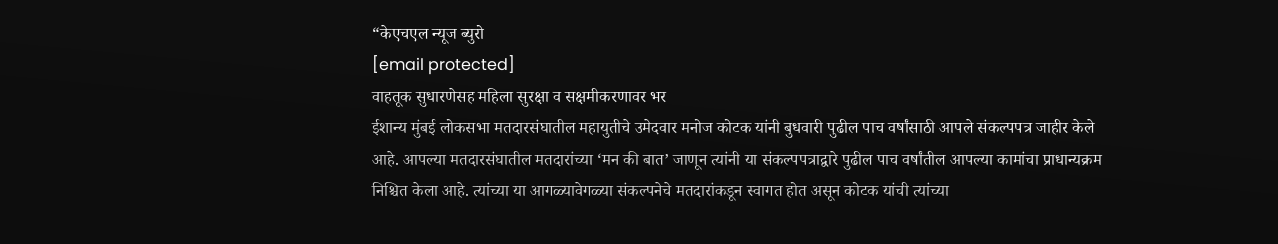“केएचएल न्यूज ब्युरो
[email protected]
वाहतूक सुधारणेसह महिला सुरक्षा व सक्षमीकरणावर भर
ईशान्य मुंबई लोकसभा मतदारसंघातील महायुतीचे उमेदवार मनोज कोटक यांनी बुधवारी पुढील पाच वर्षांसाठी आपले संकल्पपत्र जाहीर केले आहे. आपल्या मतदारसंघातील मतदारांच्या ‘मन की बात’ जाणून त्यांनी या संकल्पपत्राद्वारे पुढील पाच वर्षांतील आपल्या कामांचा प्राधान्यक्रम निश्चित केला आहे. त्यांच्या या आगळ्यावेगळ्या संकल्पनेचे मतदारांकडून स्वागत होत असून कोटक यांची त्यांच्या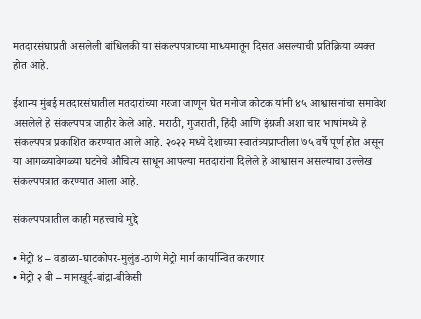मतदारसंघाप्रती असलेली बांधिलकी या संकल्पपत्राच्या माध्यमातून दिसत असल्याची प्रतिक्रिया व्यक्त होत आहे.

ईशान्य मुंबई मतदारसंघातील मतदारांच्या गरजा जाणून घेत मनोज कोटक यांनी ४५ आश्वासनांचा समावेश असलेले हे संकल्पपत्र जाहीर केले आहे. मराठी, गुजराती, हिंदी आणि इंग्रजी अशा चार भाषांमध्ये हे संकल्पपत्र प्रकाशित करण्यात आले आहे. २०२२ मध्ये देशाच्या स्वातंत्र्यप्राप्तीला ७५ वर्षे पूर्ण होत असून या आगळ्यावेगळ्या घटनेचे औचित्य साधून आपल्या मतदारांना दिलेले हे आश्वासन असल्याचा उल्लेख संकल्पपत्रात करण्यात आला आहे.

संकल्पपत्रातील काही महत्त्वाचे मुद्दे

• मेट्रो ४ – वडाळा-घाटकोपर-मुलुंड-ठाणे मेट्रो मार्ग कार्यान्वित करणार
• मेट्रो २ बी – मानखूर्द-बांद्रा-बीकेसी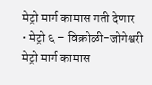मेट्रो मार्ग कामास गती देणार
• मेट्रो ६ – विक्रोळी-जोगेश्वरी मेट्रो मार्ग कामास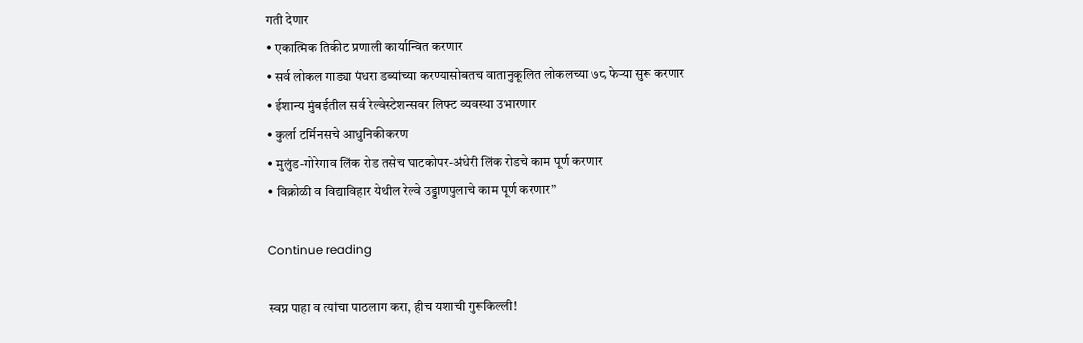गती देणार
• एकात्मिक तिकीट प्रणाली कार्यान्वित करणार
• सर्व लोकल गाड्या पंधरा डब्यांच्या करण्यासोबतच वातानुकूलित लोकलच्या ७८ फेऱ्या सुरू करणार
• ईशान्य मुंबईतील सर्व रेल्वेस्टेशन्सवर लिफ्ट व्यवस्था उभारणार
• कुर्ला टर्मिनसचे आधुनिकीकरण
• मुलुंड-गोरेगाव लिंक रोड तसेच घाटकोपर-अंधेरी लिंक रोडचे काम पूर्ण करणार
• विक्रोळी व विद्याविहार येथील रेल्वे उड्डाणपुलाचे काम पूर्ण करणार”

Continue reading

स्वप्न पाहा व त्यांचा पाठलाग करा, हीच यशाची गुरूकिल्ली!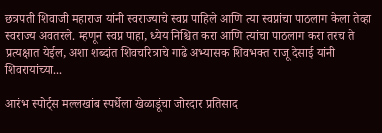छत्रपती शिवाजी महाराज यांनी स्वराज्याचे स्वप्न पाहिले आणि त्या स्वप्नांचा पाठलाग केला तेव्हा स्वराज्य अवतरले. म्हणून स्वप्न पाहा, ध्येय निश्चित करा आणि त्यांचा पाठलाग करा तरच ते प्रत्यक्षात येईल, अशा शब्दांत शिवचरित्राचे गाढे अभ्यासक शिवभक्त राजू देसाई यांनी शिवरायांच्या...

आरंभ स्पोर्ट्स मल्लखांब स्पर्धेला खेळाडूंचा जोरदार प्रतिसाद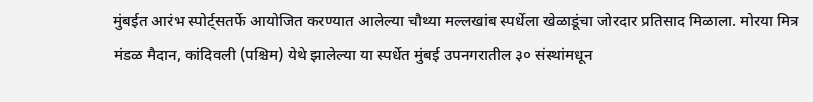मुंबईत आरंभ स्पोर्ट्सतर्फे आयोजित करण्यात आलेल्या चौथ्या मल्लखांब स्पर्धेला खेळाडूंचा जोरदार प्रतिसाद मिळाला. मोरया मित्र मंडळ मैदान, कांदिवली (पश्चिम) येथे झालेल्या या स्पर्धेत मुंबई उपनगरातील ३० संस्थांमधून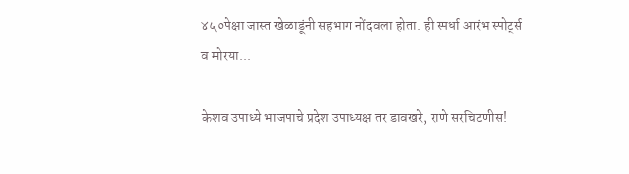४५०पेक्षा जास्त खेळाडूंनी सहभाग नोंदवला होता. ही स्पर्धा आरंभ स्पोर्ट्स व मोरया...

केशव उपाध्ये भाजपाचे प्रदेश उपाध्यक्ष तर डावखरे, राणे सरचिटणीस!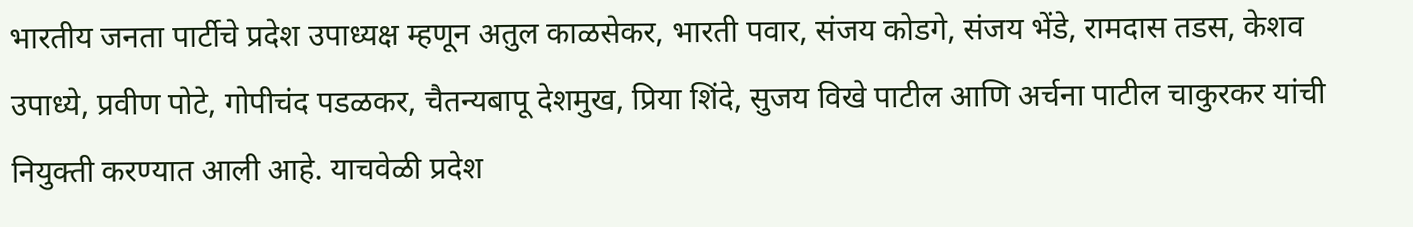भारतीय जनता पार्टीचे प्रदेश उपाध्यक्ष म्हणून अतुल काळसेकर, भारती पवार, संजय कोडगे, संजय भेंडे, रामदास तडस, केशव उपाध्ये, प्रवीण पोटे, गोपीचंद पडळकर, चैतन्यबापू देशमुख, प्रिया शिंदे, सुजय विखे पाटील आणि अर्चना पाटील चाकुरकर यांची नियुक्ती करण्यात आली आहे. याचवेळी प्रदेश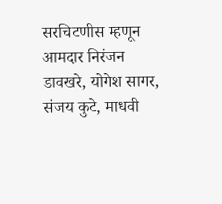सरचिटणीस म्हणून आमदार निरंजन डावखरे, योगेश सागर, संजय कुटे, माधवी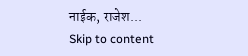नाईक, राजेश...
Skip to content